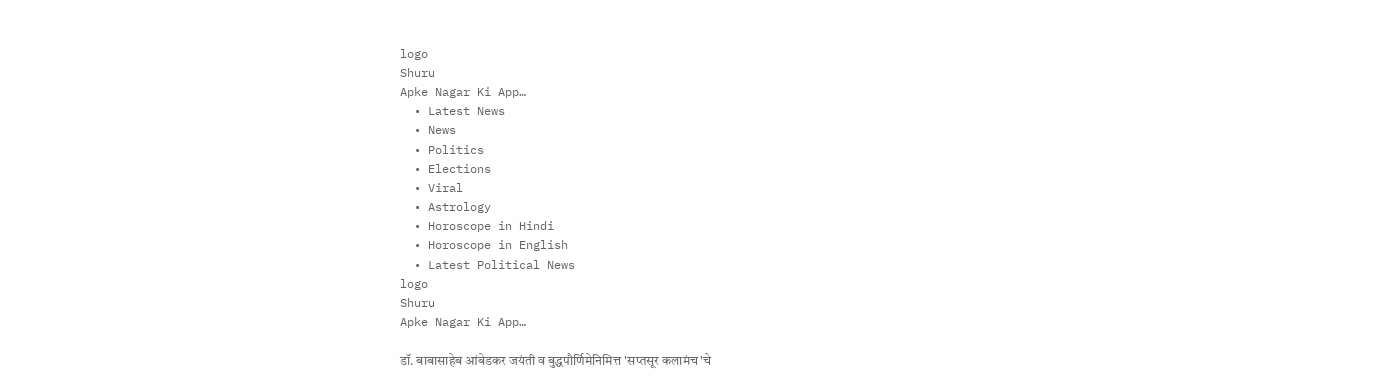logo
Shuru
Apke Nagar Ki App…
  • Latest News
  • News
  • Politics
  • Elections
  • Viral
  • Astrology
  • Horoscope in Hindi
  • Horoscope in English
  • Latest Political News
logo
Shuru
Apke Nagar Ki App…

डॉ. बाबासाहेब आंबेडकर जयंती व बुद्धपौर्णिमेनिमित्त 'सप्तसूर कलामंच'चे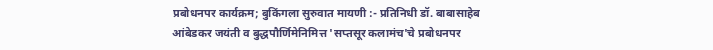प्रबोधनपर कार्यक्रम; बुकिंगला सुरुवात मायणी :- प्रतिनिधी डॉ. बाबासाहेब आंबेडकर जयंती व बुद्धपौर्णिमेनिमित्त 'सप्तसूर कलामंच'चे प्रबोधनपर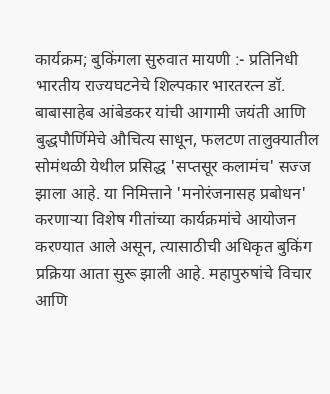कार्यक्रम; बुकिंगला सुरुवात मायणी :- प्रतिनिधी भारतीय राज्यघटनेचे शिल्पकार भारतरत्न डॉ. बाबासाहेब आंबेडकर यांची आगामी जयंती आणि बुद्धपौर्णिमेचे औचित्य साधून, फलटण तालुक्यातील सोमंथळी येथील प्रसिद्ध 'सप्तसूर कलामंच' सज्ज झाला आहे. या निमित्ताने 'मनोरंजनासह प्रबोधन' करणाऱ्या विशेष गीतांच्या कार्यक्रमांचे आयोजन करण्यात आले असून, त्यासाठीची अधिकृत बुकिंग प्रक्रिया आता सुरू झाली आहे. महापुरुषांचे विचार आणि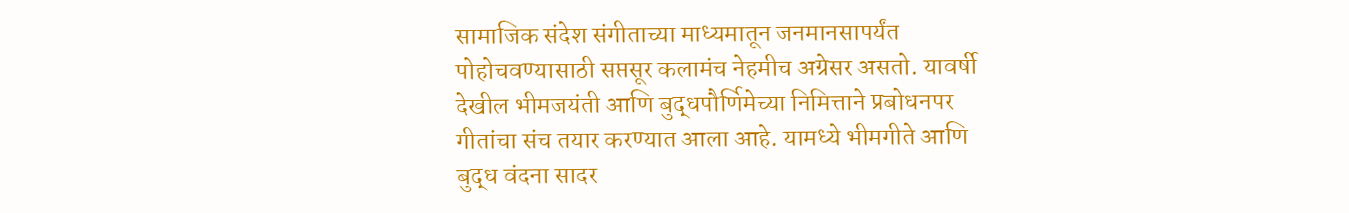सामाजिक संदेश संगीताच्या माध्यमातून जनमानसापर्यंत पोहोचवण्यासाठी सप्तसूर कलामंच नेहमीच अग्रेसर असतो. यावर्षी देखील भीमजयंती आणि बुद्धपौर्णिमेच्या निमित्ताने प्रबोधनपर गीतांचा संच तयार करण्यात आला आहे. यामध्ये भीमगीते आणि बुद्ध वंदना सादर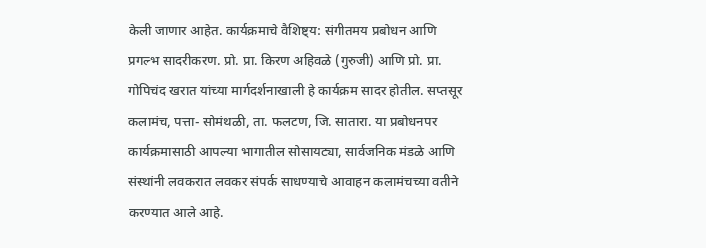केली जाणार आहेत. कार्यक्रमाचे वैशिष्ट्य: संगीतमय प्रबोधन आणि प्रगल्भ सादरीकरण. प्रो. प्रा. किरण अहिवळे (गुरुजी) आणि प्रो. प्रा. गोपिचंद खरात यांच्या मार्गदर्शनाखाली हे कार्यक्रम सादर होतील. सप्तसूर कलामंच, पत्ता- सोमंथळी, ता. फलटण, जि. सातारा. या प्रबोधनपर कार्यक्रमासाठी आपल्या भागातील सोसायट्या, सार्वजनिक मंडळे आणि संस्थांनी लवकरात लवकर संपर्क साधण्याचे आवाहन कलामंचच्या वतीने करण्यात आले आहे.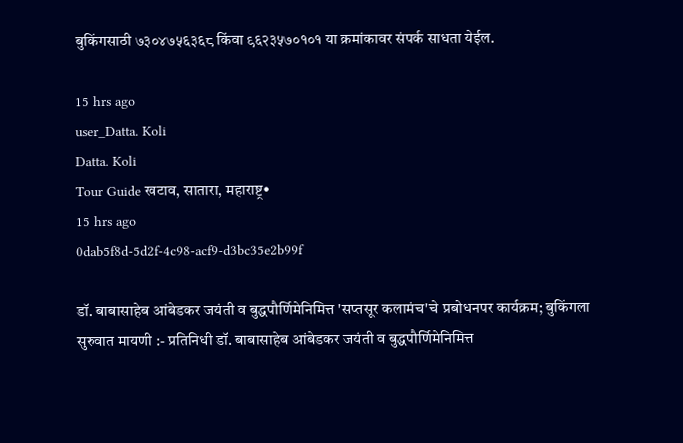बुकिंगसाठी ७३०४७५६३६८ किंवा ९६२३५७०१०१ या क्रमांकावर संपर्क साधता येईल.

15 hrs ago
user_Datta. Koli
Datta. Koli
Tour Guide खटाव, सातारा, महाराष्ट्र•
15 hrs ago
0dab5f8d-5d2f-4c98-acf9-d3bc35e2b99f

डॉ. बाबासाहेब आंबेडकर जयंती व बुद्धपौर्णिमेनिमित्त 'सप्तसूर कलामंच'चे प्रबोधनपर कार्यक्रम; बुकिंगला सुरुवात मायणी :- प्रतिनिधी डॉ. बाबासाहेब आंबेडकर जयंती व बुद्धपौर्णिमेनिमित्त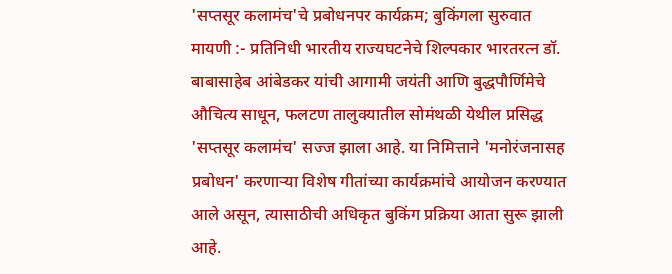'सप्तसूर कलामंच'चे प्रबोधनपर कार्यक्रम; बुकिंगला सुरुवात मायणी :- प्रतिनिधी भारतीय राज्यघटनेचे शिल्पकार भारतरत्न डॉ. बाबासाहेब आंबेडकर यांची आगामी जयंती आणि बुद्धपौर्णिमेचे औचित्य साधून, फलटण तालुक्यातील सोमंथळी येथील प्रसिद्ध 'सप्तसूर कलामंच' सज्ज झाला आहे. या निमित्ताने 'मनोरंजनासह प्रबोधन' करणाऱ्या विशेष गीतांच्या कार्यक्रमांचे आयोजन करण्यात आले असून, त्यासाठीची अधिकृत बुकिंग प्रक्रिया आता सुरू झाली आहे.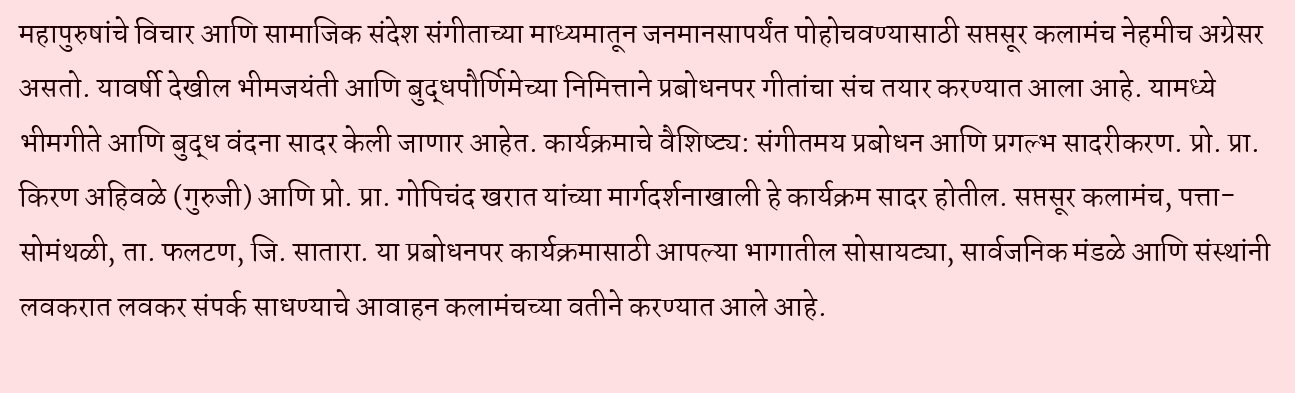महापुरुषांचे विचार आणि सामाजिक संदेश संगीताच्या माध्यमातून जनमानसापर्यंत पोहोचवण्यासाठी सप्तसूर कलामंच नेहमीच अग्रेसर असतो. यावर्षी देखील भीमजयंती आणि बुद्धपौर्णिमेच्या निमित्ताने प्रबोधनपर गीतांचा संच तयार करण्यात आला आहे. यामध्ये भीमगीते आणि बुद्ध वंदना सादर केली जाणार आहेत. कार्यक्रमाचे वैशिष्ट्य: संगीतमय प्रबोधन आणि प्रगल्भ सादरीकरण. प्रो. प्रा. किरण अहिवळे (गुरुजी) आणि प्रो. प्रा. गोपिचंद खरात यांच्या मार्गदर्शनाखाली हे कार्यक्रम सादर होतील. सप्तसूर कलामंच, पत्ता- सोमंथळी, ता. फलटण, जि. सातारा. या प्रबोधनपर कार्यक्रमासाठी आपल्या भागातील सोसायट्या, सार्वजनिक मंडळे आणि संस्थांनी लवकरात लवकर संपर्क साधण्याचे आवाहन कलामंचच्या वतीने करण्यात आले आहे.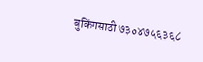बुकिंगसाठी ७३०४७५६३६८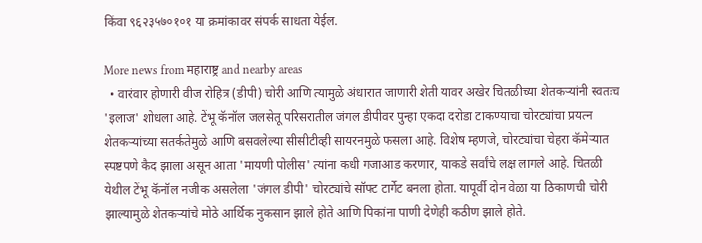किंवा ९६२३५७०१०१ या क्रमांकावर संपर्क साधता येईल.

More news from महाराष्ट्र and nearby areas
  • वारंवार होणारी वीज रोहित्र (डीपी) चोरी आणि त्यामुळे अंधारात जाणारी शेती यावर अखेर चितळीच्या शेतकऱ्यांनी स्वतःच 'इलाज' शोधला आहे. टेंभू कॅनॉल जलसेतू परिसरातील जंगल डीपीवर पुन्हा एकदा दरोडा टाकण्याचा चोरट्यांचा प्रयत्न शेतकऱ्यांच्या सतर्कतेमुळे आणि बसवलेल्या सीसीटीव्ही सायरनमुळे फसला आहे. विशेष म्हणजे, चोरट्यांचा चेहरा कॅमेऱ्यात स्पष्टपणे कैद झाला असून आता 'मायणी पोलीस' त्यांना कधी गजाआड करणार, याकडे सर्वांचे लक्ष लागले आहे. चितळी येथील टेंभू कॅनॉल नजीक असलेला 'जंगल डीपी' चोरट्यांचे सॉफ्ट टार्गेट बनला होता. यापूर्वी दोन वेळा या ठिकाणची चोरी झाल्यामुळे शेतकऱ्यांचे मोठे आर्थिक नुकसान झाले होते आणि पिकांना पाणी देणेही कठीण झाले होते.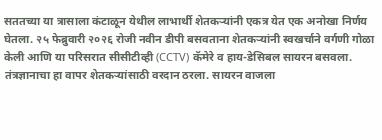सततच्या या त्रासाला कंटाळून येथील लाभार्थी शेतकऱ्यांनी एकत्र येत एक अनोखा निर्णय घेतला. २५ फेब्रुवारी २०२६ रोजी नवीन डीपी बसवताना शेतकऱ्यांनी स्वखर्चाने वर्गणी गोळा केली आणि या परिसरात सीसीटीव्ही (CCTV) कॅमेरे व हाय-डेसिबल सायरन बसवला. तंत्रज्ञानाचा हा वापर शेतकऱ्यांसाठी वरदान ठरला. सायरन वाजला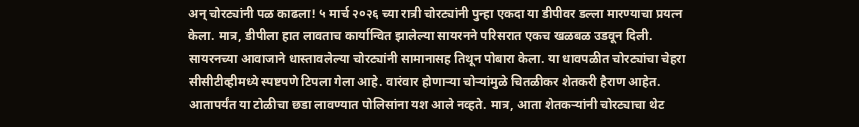अन् चोरट्यांनी पळ काढला! ५ मार्च २०२६ च्या रात्री चोरट्यांनी पुन्हा एकदा या डीपीवर डल्ला मारण्याचा प्रयत्न केला. मात्र, डीपीला हात लावताच कार्यान्वित झालेल्या सायरनने परिसरात एकच खळबळ उडवून दिली. सायरनच्या आवाजाने धास्तावलेल्या चोरट्यांनी सामानासह तिथून पोबारा केला. या धावपळीत चोरट्यांचा चेहरा सीसीटीव्हीमध्ये स्पष्टपणे टिपला गेला आहे. वारंवार होणाऱ्या चोऱ्यांमुळे चितळीकर शेतकरी हैराण आहेत. आतापर्यंत या टोळीचा छडा लावण्यात पोलिसांना यश आले नव्हते. मात्र, आता शेतकऱ्यांनी चोरट्याचा थेट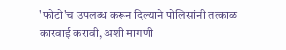'फोटो'च उपलब्ध करून दिल्याने पोलिसांनी तत्काळ कारवाई करावी, अशी मागणी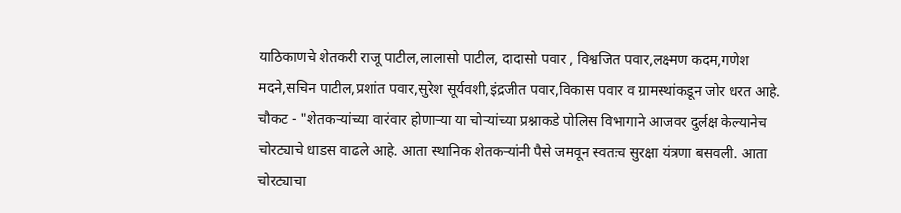याठिकाणचे शेतकरी राजू पाटील,लालासो पाटील, दादासो पवार , विश्वजित पवार,लक्ष्मण कदम,गणेश मदने,सचिन पाटील,प्रशांत पवार,सुरेश सूर्यवशी,इंद्रजीत पवार,विकास पवार व ग्रामस्थांकडून जोर धरत आहे. चौकट - "शेतकऱ्यांच्या वारंवार होणाऱ्या या चोऱ्यांच्या प्रश्नाकडे पोलिस विभागाने आजवर दुर्लक्ष केल्यानेच चोरट्याचे धाडस वाढले आहे. आता स्थानिक शेतकऱ्यांनी पैसे जमवून स्वतःच सुरक्षा यंत्रणा बसवली. आता चोरट्याचा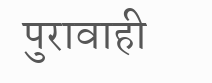पुरावाही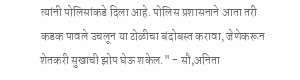त्यांनी पोलिसांकडे दिला आहे. पोलिस प्रशासनाने आता तरी कडक पावले उचलून या टोळीचा बंदोबस्त करावा, जेणेकरून शेतकरी सुखाची झोप घेऊ शकेल." - सौ,अनिता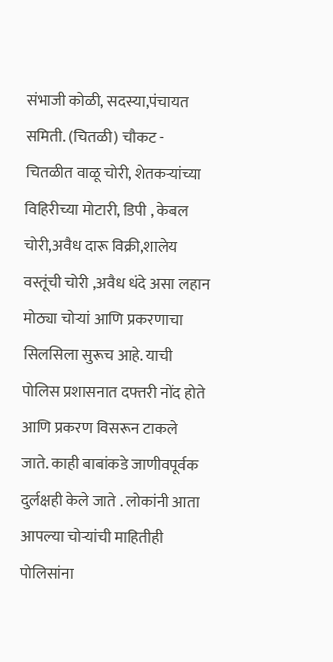संभाजी कोळी, सदस्या,पंचायत समिती. (चितळी) चौकट -  चितळीत वाळू चोरी, शेतकऱ्यांच्या विहिरीच्या मोटारी, डिपी , केबल चोरी,अवैध दारू विक्री,शालेय वस्तूंची चोरी ,अवैध धंदे असा लहान मोठ्या चोऱ्यां आणि प्रकरणाचा सिलसिला सुरूच आहे. याची पोलिस प्रशासनात दफ्तरी नोंद होते आणि प्रकरण विसरून टाकले जाते. काही बाबांकडे जाणीवपूर्वक दुर्लक्षही केले जाते . लोकांनी आता आपल्या चोऱ्यांची माहितीही पोलिसांना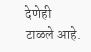देणेही टाळले आहे.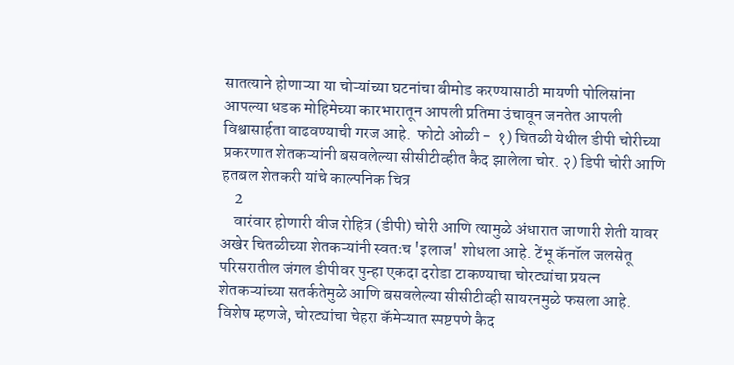सातत्याने होणाऱ्या या चोऱ्यांच्या घटनांचा बीमोड करण्यासाठी मायणी पोलिसांना आपल्या धडक मोहिमेच्या कारभारातून आपली प्रतिमा उंचावून जनतेत आपली विश्वासार्हता वाढवण्याची गरज आहे.  फोटो ओळी -  १) चितळी येथील डीपी चोरीच्या प्रकरणात शेतकऱ्यांनी बसवलेल्या सीसीटीव्हीत कैद झालेला चोर. २) डिपी चोरी आणि हतबल शेतकरी यांचे काल्पनिक चित्र
    2
    वारंवार होणारी वीज रोहित्र (डीपी) चोरी आणि त्यामुळे अंधारात जाणारी शेती यावर अखेर चितळीच्या शेतकऱ्यांनी स्वतःच 'इलाज' शोधला आहे. टेंभू कॅनॉल जलसेतू परिसरातील जंगल डीपीवर पुन्हा एकदा दरोडा टाकण्याचा चोरट्यांचा प्रयत्न शेतकऱ्यांच्या सतर्कतेमुळे आणि बसवलेल्या सीसीटीव्ही सायरनमुळे फसला आहे. विशेष म्हणजे, चोरट्यांचा चेहरा कॅमेऱ्यात स्पष्टपणे कैद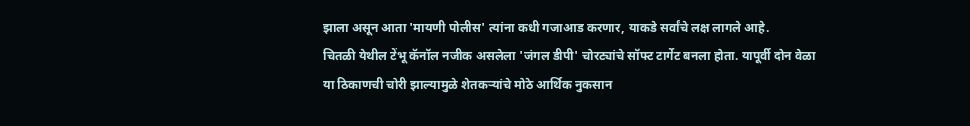झाला असून आता 'मायणी पोलीस' त्यांना कधी गजाआड करणार, याकडे सर्वांचे लक्ष लागले आहे.
चितळी येथील टेंभू कॅनॉल नजीक असलेला 'जंगल डीपी' चोरट्यांचे सॉफ्ट टार्गेट बनला होता. यापूर्वी दोन वेळा या ठिकाणची चोरी झाल्यामुळे शेतकऱ्यांचे मोठे आर्थिक नुकसान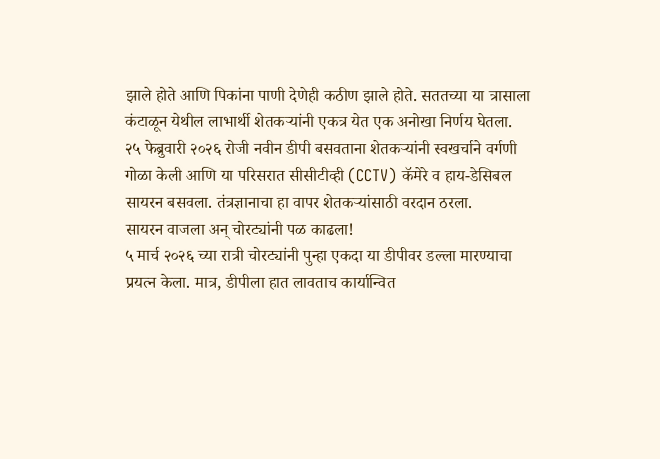झाले होते आणि पिकांना पाणी देणेही कठीण झाले होते. सततच्या या त्रासाला कंटाळून येथील लाभार्थी शेतकऱ्यांनी एकत्र येत एक अनोखा निर्णय घेतला.
२५ फेब्रुवारी २०२६ रोजी नवीन डीपी बसवताना शेतकऱ्यांनी स्वखर्चाने वर्गणी गोळा केली आणि या परिसरात सीसीटीव्ही (CCTV) कॅमेरे व हाय-डेसिबल सायरन बसवला. तंत्रज्ञानाचा हा वापर शेतकऱ्यांसाठी वरदान ठरला.
सायरन वाजला अन् चोरट्यांनी पळ काढला!
५ मार्च २०२६ च्या रात्री चोरट्यांनी पुन्हा एकदा या डीपीवर डल्ला मारण्याचा प्रयत्न केला. मात्र, डीपीला हात लावताच कार्यान्वित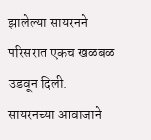झालेल्या सायरनने परिसरात एकच खळबळ उडवून दिली. सायरनच्या आवाजाने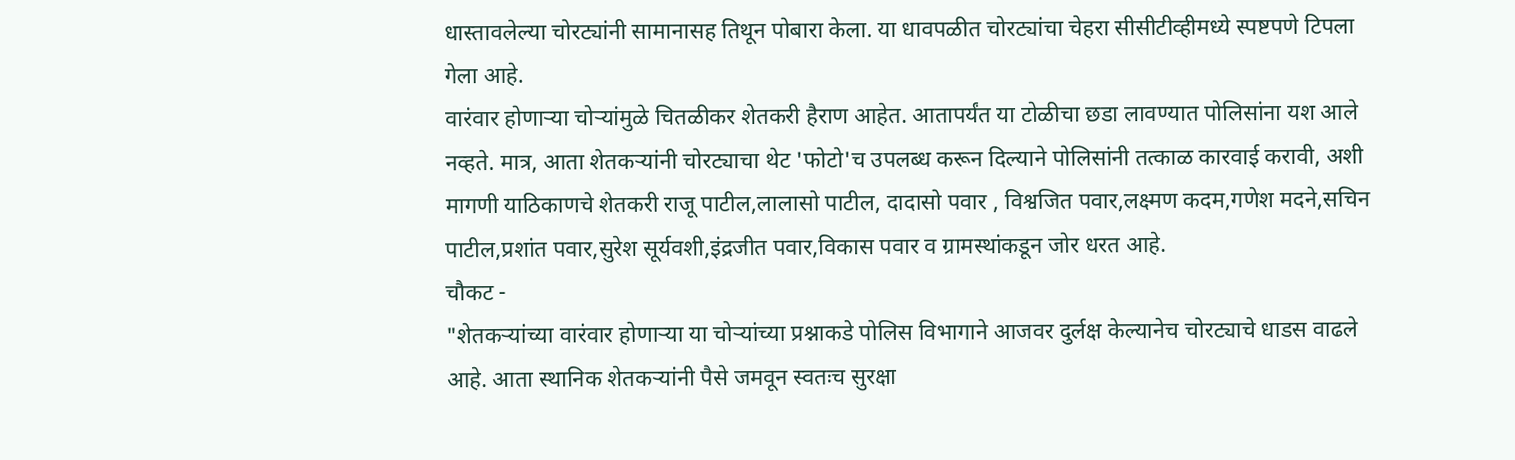धास्तावलेल्या चोरट्यांनी सामानासह तिथून पोबारा केला. या धावपळीत चोरट्यांचा चेहरा सीसीटीव्हीमध्ये स्पष्टपणे टिपला गेला आहे.
वारंवार होणाऱ्या चोऱ्यांमुळे चितळीकर शेतकरी हैराण आहेत. आतापर्यंत या टोळीचा छडा लावण्यात पोलिसांना यश आले नव्हते. मात्र, आता शेतकऱ्यांनी चोरट्याचा थेट 'फोटो'च उपलब्ध करून दिल्याने पोलिसांनी तत्काळ कारवाई करावी, अशी मागणी याठिकाणचे शेतकरी राजू पाटील,लालासो पाटील, दादासो पवार , विश्वजित पवार,लक्ष्मण कदम,गणेश मदने,सचिन पाटील,प्रशांत पवार,सुरेश सूर्यवशी,इंद्रजीत पवार,विकास पवार व ग्रामस्थांकडून जोर धरत आहे.
चौकट -
"शेतकऱ्यांच्या वारंवार होणाऱ्या या चोऱ्यांच्या प्रश्नाकडे पोलिस विभागाने आजवर दुर्लक्ष केल्यानेच चोरट्याचे धाडस वाढले आहे. आता स्थानिक शेतकऱ्यांनी पैसे जमवून स्वतःच सुरक्षा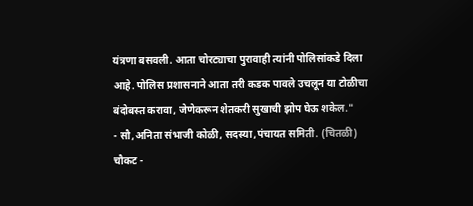यंत्रणा बसवली. आता चोरट्याचा पुरावाही त्यांनी पोलिसांकडे दिला आहे. पोलिस प्रशासनाने आता तरी कडक पावले उचलून या टोळीचा बंदोबस्त करावा, जेणेकरून शेतकरी सुखाची झोप घेऊ शकेल."
- सौ,अनिता संभाजी कोळी, सदस्या,पंचायत समिती. (चितळी)
चौकट -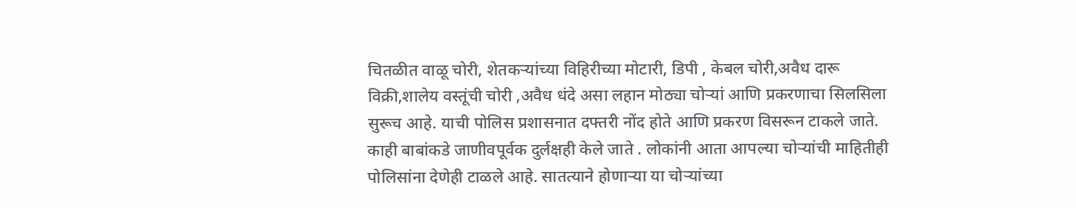चितळीत वाळू चोरी, शेतकऱ्यांच्या विहिरीच्या मोटारी, डिपी , केबल चोरी,अवैध दारू विक्री,शालेय वस्तूंची चोरी ,अवैध धंदे असा लहान मोठ्या चोऱ्यां आणि प्रकरणाचा सिलसिला सुरूच आहे. याची पोलिस प्रशासनात दफ्तरी नोंद होते आणि प्रकरण विसरून टाकले जाते. काही बाबांकडे जाणीवपूर्वक दुर्लक्षही केले जाते . लोकांनी आता आपल्या चोऱ्यांची माहितीही पोलिसांना देणेही टाळले आहे. सातत्याने होणाऱ्या या चोऱ्यांच्या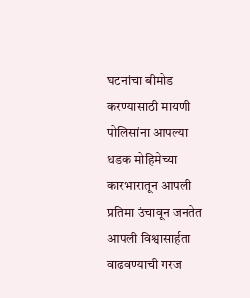घटनांचा बीमोड करण्यासाठी मायणी पोलिसांना आपल्या धडक मोहिमेच्या कारभारातून आपली प्रतिमा उंचावून जनतेत आपली विश्वासार्हता वाढवण्याची गरज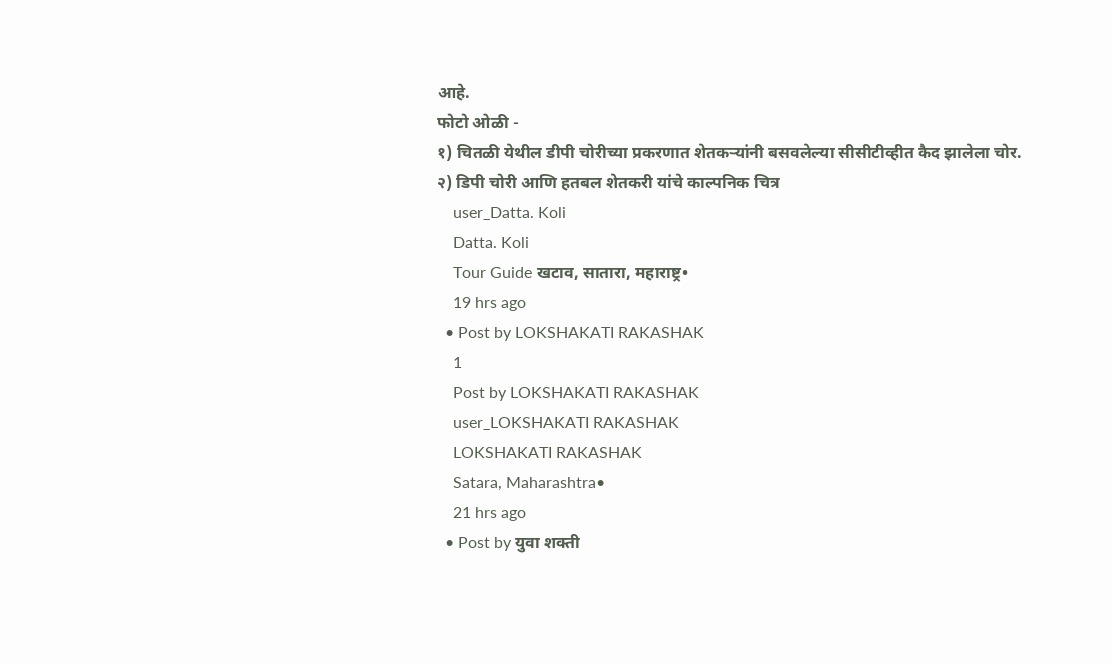आहे.
फोटो ओळी -
१) चितळी येथील डीपी चोरीच्या प्रकरणात शेतकऱ्यांनी बसवलेल्या सीसीटीव्हीत कैद झालेला चोर.
२) डिपी चोरी आणि हतबल शेतकरी यांचे काल्पनिक चित्र
    user_Datta. Koli
    Datta. Koli
    Tour Guide खटाव, सातारा, महाराष्ट्र•
    19 hrs ago
  • Post by LOKSHAKATI RAKASHAK
    1
    Post by LOKSHAKATI RAKASHAK
    user_LOKSHAKATI RAKASHAK
    LOKSHAKATI RAKASHAK
    Satara, Maharashtra•
    21 hrs ago
  • Post by युवा शक्ती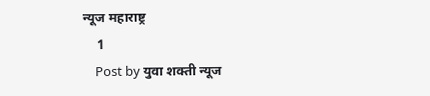न्यूज महाराष्ट्र
    1
    Post by युवा शक्ती न्यूज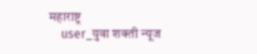महाराष्ट्र
    user_युवा शक्ती न्यूज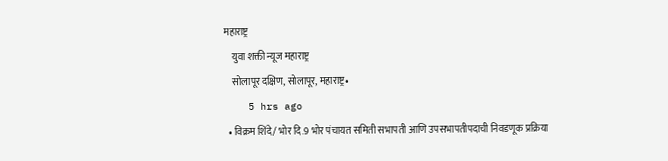महाराष्ट्र
    युवा शक्ती न्यूज महाराष्ट्र
    सोलापूर दक्षिण, सोलापूर, महाराष्ट्र•
    5 hrs ago
  • विक्रम शिंदे/ भोर दि.9 भोर पंचायत समिती सभापती आणि उपसभापतीपदाची निवडणूक प्रक्रिया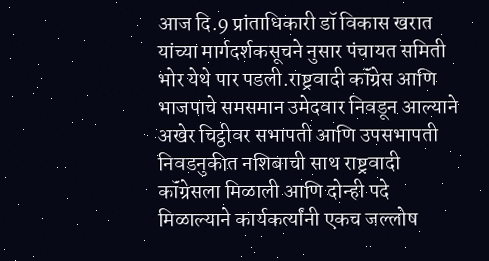आज दि.9 प्रांताधिकारी डॉ विकास खरात यांच्या मार्गदर्शकसूचने नुसार पंचायत समिती भोर येथे पार पडली.राष्ट्रवादी कॉंग्रेस आणि भाजपाचे समसमान उमेदवार निवडून आल्याने अखेर चिट्ठीवर सभापती आणि उपसभापती निवडनुकीत नशिबाची साथ राष्ट्रवादी कॉंग्रेसला मिळाली आणि दोन्ही पदे मिळाल्याने कार्यकर्त्यांनी एकच जल्लोष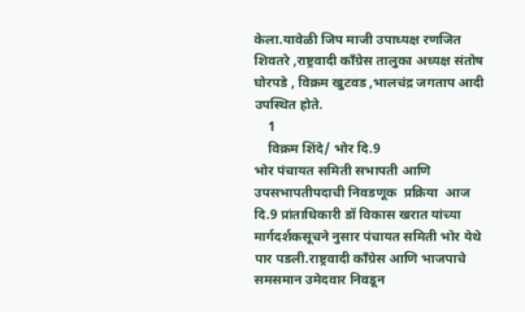केला.यावेळी जिप माजी उपाध्यक्ष रणजित शिवतरे ,राष्ट्रवादी कॉंग्रेस तालुका अध्यक्ष संतोष घोरपडे , विक्रम खुटवड ,भालचंद्र जगताप आदी उपस्थित होते.
    1
    विक्रम शिंदे/ भोर दि.9
भोर पंचायत समिती सभापती आणि उपसभापतीपदाची निवडणूक  प्रक्रिया  आज दि.9 प्रांताधिकारी डॉ विकास खरात यांच्या मार्गदर्शकसूचने नुसार पंचायत समिती भोर येथे  पार पडली.राष्ट्रवादी कॉंग्रेस आणि भाजपाचे समसमान उमेदवार निवडून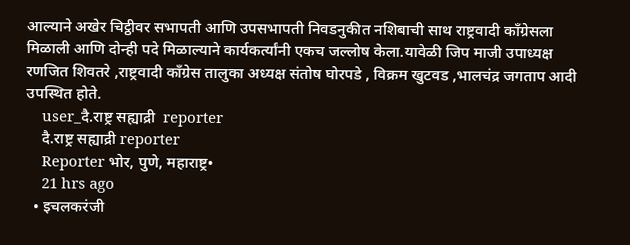आल्याने अखेर चिट्ठीवर सभापती आणि उपसभापती निवडनुकीत नशिबाची साथ राष्ट्रवादी कॉंग्रेसला मिळाली आणि दोन्ही पदे मिळाल्याने कार्यकर्त्यांनी एकच जल्लोष केला.यावेळी जिप माजी उपाध्यक्ष रणजित शिवतरे ,राष्ट्रवादी कॉंग्रेस तालुका अध्यक्ष संतोष घोरपडे , विक्रम खुटवड ,भालचंद्र जगताप आदी उपस्थित होते.
    user_दै.राष्ट्र सह्याद्री  reporter
    दै.राष्ट्र सह्याद्री reporter
    Reporter भोर, पुणे, महाराष्ट्र•
    21 hrs ago
  • इचलकरंजी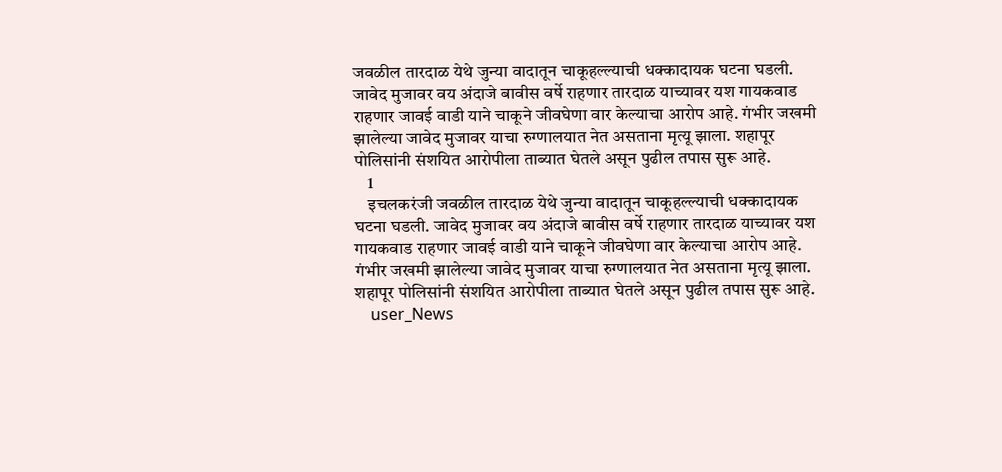जवळील तारदाळ येथे जुन्या वादातून चाकूहल्ल्याची धक्कादायक घटना घडली. जावेद मुजावर वय अंदाजे बावीस वर्षे राहणार तारदाळ याच्यावर यश गायकवाड राहणार जावई वाडी याने चाकूने जीवघेणा वार केल्याचा आरोप आहे. गंभीर जखमी झालेल्या जावेद मुजावर याचा रुग्णालयात नेत असताना मृत्यू झाला. शहापूर पोलिसांनी संशयित आरोपीला ताब्यात घेतले असून पुढील तपास सुरू आहे.
    1
    इचलकरंजी जवळील तारदाळ येथे जुन्या वादातून चाकूहल्ल्याची धक्कादायक घटना घडली. जावेद मुजावर वय अंदाजे बावीस वर्षे राहणार तारदाळ याच्यावर यश गायकवाड राहणार जावई वाडी याने चाकूने जीवघेणा वार केल्याचा आरोप आहे. गंभीर जखमी झालेल्या जावेद मुजावर याचा रुग्णालयात नेत असताना मृत्यू झाला. शहापूर पोलिसांनी संशयित आरोपीला ताब्यात घेतले असून पुढील तपास सुरू आहे.
    user_News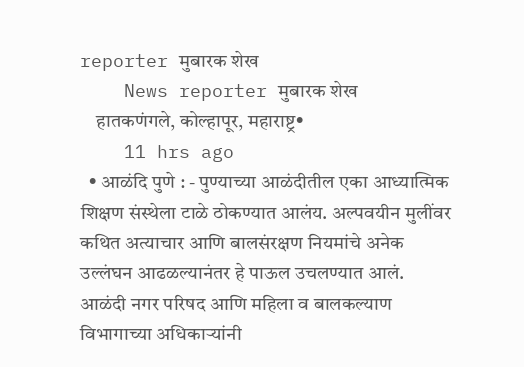reporter मुबारक शेख
    News reporter मुबारक शेख
    हातकणंगले, कोल्हापूर, महाराष्ट्र•
    11 hrs ago
  • आळंदि पुणे : - पुण्याच्या आळंदीतील एका आध्यात्मिक शिक्षण संस्थेला टाळे ठोकण्यात आलंय. अल्पवयीन मुलींवर कथित अत्याचार आणि बालसंरक्षण नियमांचे अनेक उल्लंघन आढळल्यानंतर हे पाऊल उचलण्यात आलं. आळंदी नगर परिषद आणि महिला व बालकल्याण विभागाच्या अधिकाऱ्यांनी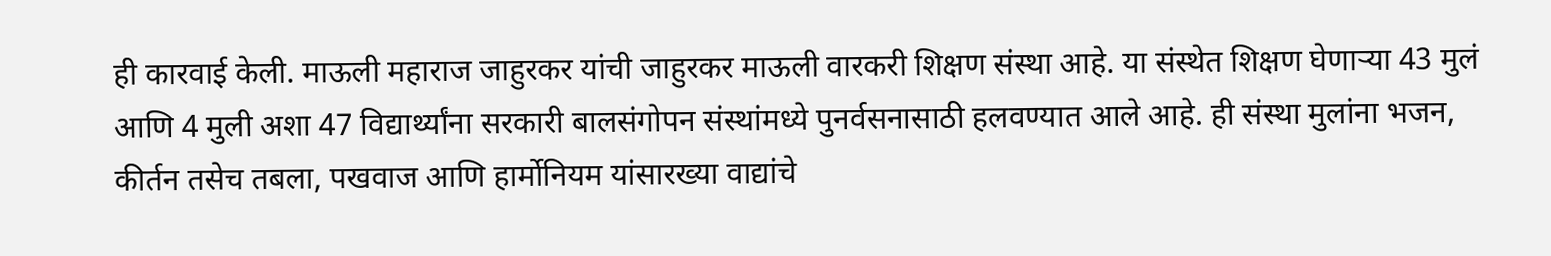ही कारवाई केली. माऊली महाराज जाहुरकर यांची जाहुरकर माऊली वारकरी शिक्षण संस्था आहे. या संस्थेत शिक्षण घेणाऱ्या 43 मुलं आणि 4 मुली अशा 47 विद्यार्थ्यांना सरकारी बालसंगोपन संस्थांमध्ये पुनर्वसनासाठी हलवण्यात आले आहे. ही संस्था मुलांना भजन, कीर्तन तसेच तबला, पखवाज आणि हार्मोनियम यांसारख्या वाद्यांचे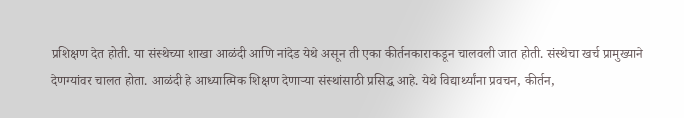प्रशिक्षण देत होती. या संस्थेच्या शाखा आळंदी आणि नांदेड येथे असून ती एका कीर्तनकाराकडून चालवली जात होती. संस्थेचा खर्च प्रामुख्याने देणग्यांवर चालत होता. आळंदी हे आध्यात्मिक शिक्षण देणाऱ्या संस्थांसाठी प्रसिद्ध आहे. येथे विद्यार्थ्यांना प्रवचन, कीर्तन,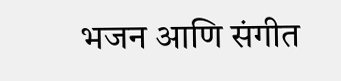भजन आणि संगीत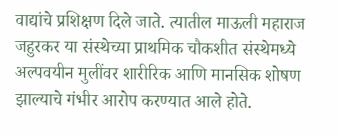वाद्यांचे प्रशिक्षण दिले जाते. त्यातील माऊली महाराज जहुरकर या संस्थेच्या प्राथमिक चौकशीत संस्थेमध्ये अल्पवयीन मुलींवर शारीरिक आणि मानसिक शोषण झाल्याचे गंभीर आरोप करण्यात आले होते.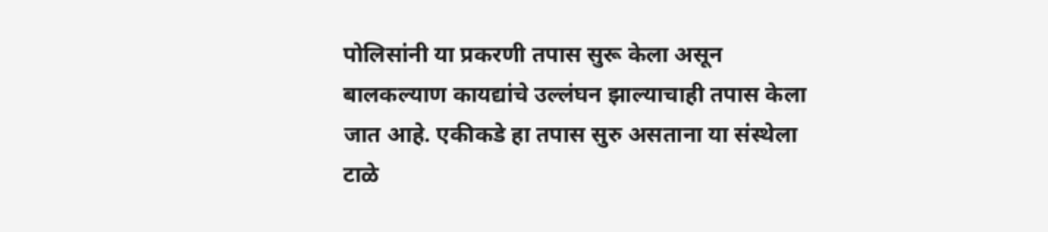पोलिसांनी या प्रकरणी तपास सुरू केला असून बालकल्याण कायद्यांचे उल्लंघन झाल्याचाही तपास केला जात आहे. एकीकडे हा तपास सुरु असताना या संस्थेला टाळे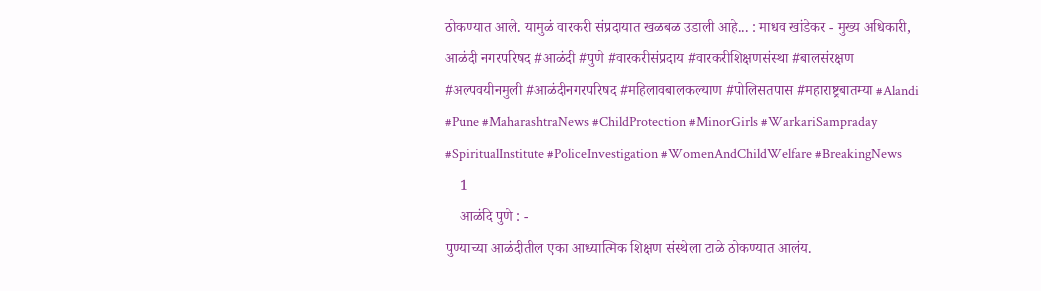ठोकण्यात आले. यामुळं वारकरी संप्रदायात खळबळ उडाली आहे... : माधव खांडेकर - मुख्य अधिकारी, आळंदी नगरपरिषद #आळंदी #पुणे #वारकरीसंप्रदाय #वारकरीशिक्षणसंस्था #बालसंरक्षण #अल्पवयीनमुली #आळंदीनगरपरिषद #महिलावबालकल्याण #पोलिसतपास #महाराष्ट्रबातम्या #Alandi #Pune #MaharashtraNews #ChildProtection #MinorGirls #WarkariSampraday #SpiritualInstitute #PoliceInvestigation #WomenAndChildWelfare #BreakingNews
    1
    आळंदि पुणे : -
पुण्याच्या आळंदीतील एका आध्यात्मिक शिक्षण संस्थेला टाळे ठोकण्यात आलंय.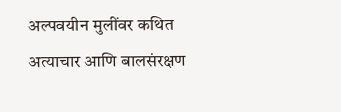अल्पवयीन मुलींवर कथित अत्याचार आणि बालसंरक्षण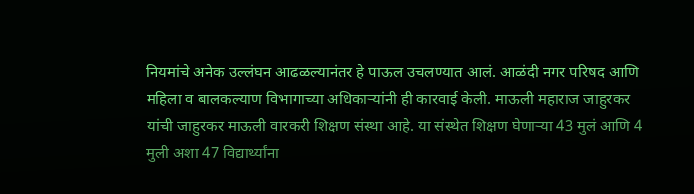नियमांचे अनेक उल्लंघन आढळल्यानंतर हे पाऊल उचलण्यात आलं. आळंदी नगर परिषद आणि महिला व बालकल्याण विभागाच्या अधिकाऱ्यांनी ही कारवाई केली. माऊली महाराज जाहुरकर यांची जाहुरकर माऊली वारकरी शिक्षण संस्था आहे. या संस्थेत शिक्षण घेणाऱ्या 43 मुलं आणि 4 मुली अशा 47 विद्यार्थ्यांना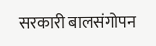सरकारी बालसंगोपन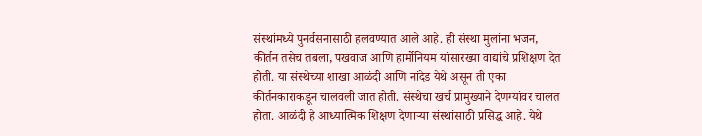संस्थांमध्ये पुनर्वसनासाठी हलवण्यात आले आहे. ही संस्था मुलांना भजन, कीर्तन तसेच तबला, पखवाज आणि हार्मोनियम यांसारख्या वाद्यांचे प्रशिक्षण देत होती. या संस्थेच्या शाखा आळंदी आणि नांदेड येथे असून ती एका कीर्तनकाराकडून चालवली जात होती. संस्थेचा खर्च प्रामुख्याने देणग्यांवर चालत होता. आळंदी हे आध्यात्मिक शिक्षण देणाऱ्या संस्थांसाठी प्रसिद्ध आहे. येथे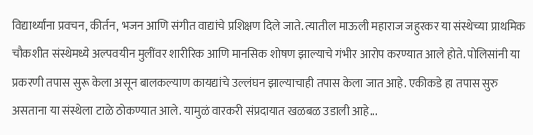विद्यार्थ्यांना प्रवचन, कीर्तन, भजन आणि संगीत वाद्यांचे प्रशिक्षण दिले जाते. त्यातील माऊली महाराज जहुरकर या संस्थेच्या प्राथमिक चौकशीत संस्थेमध्ये अल्पवयीन मुलींवर शारीरिक आणि मानसिक शोषण झाल्याचे गंभीर आरोप करण्यात आले होते. पोलिसांनी या प्रकरणी तपास सुरू केला असून बालकल्याण कायद्यांचे उल्लंघन झाल्याचाही तपास केला जात आहे. एकीकडे हा तपास सुरु असताना या संस्थेला टाळे ठोकण्यात आले. यामुळं वारकरी संप्रदायात खळबळ उडाली आहे...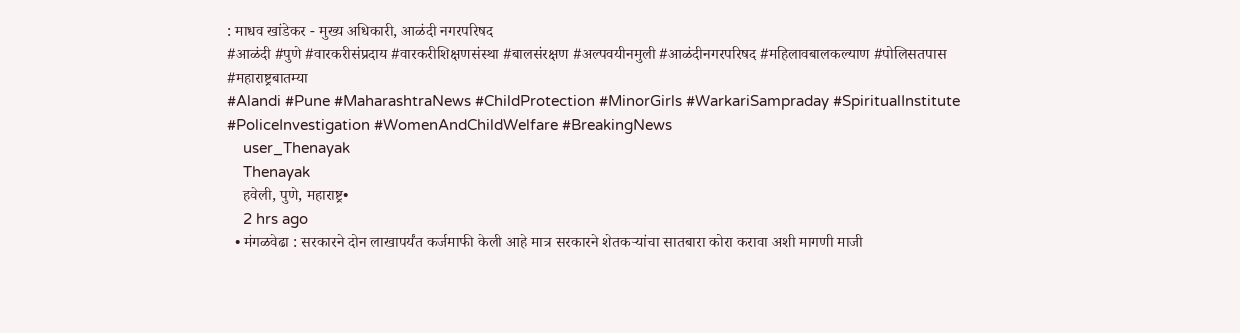: माधव खांडेकर - मुख्य अधिकारी, आळंदी नगरपरिषद
#आळंदी #पुणे #वारकरीसंप्रदाय #वारकरीशिक्षणसंस्था #बालसंरक्षण #अल्पवयीनमुली #आळंदीनगरपरिषद #महिलावबालकल्याण #पोलिसतपास #महाराष्ट्रबातम्या
#Alandi #Pune #MaharashtraNews #ChildProtection #MinorGirls #WarkariSampraday #SpiritualInstitute #PoliceInvestigation #WomenAndChildWelfare #BreakingNews
    user_Thenayak
    Thenayak
    हवेली, पुणे, महाराष्ट्र•
    2 hrs ago
  • मंगळवेढा : सरकारने दोन लाखापर्यंत कर्जमाफी केली आहे मात्र सरकारने शेतकऱ्यांचा सातबारा कोरा करावा अशी मागणी माजी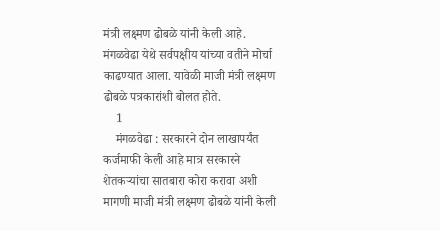मंत्री लक्ष्मण ढोबळे यांनी केली आहे. मंगळवेढा येथे सर्वपक्षीय यांच्या वतीने मोर्चा काढण्यात आला. यावेळी माजी मंत्री लक्ष्मण ढोबळे पत्रकारांशी बोलत होते.
    1
    मंगळवेढा : सरकारने दोन लाखापर्यंत कर्जमाफी केली आहे मात्र सरकारने शेतकऱ्यांचा सातबारा कोरा करावा अशी मागणी माजी मंत्री लक्ष्मण ढोबळे यांनी केली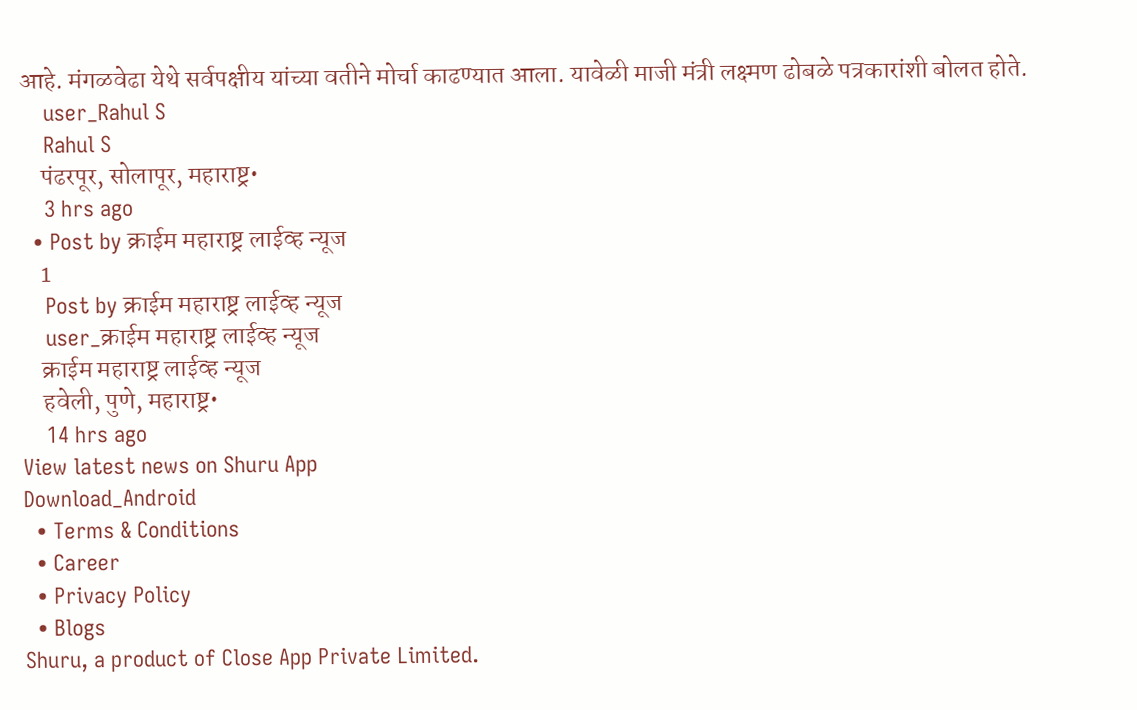आहे. मंगळवेढा येथे सर्वपक्षीय यांच्या वतीने मोर्चा काढण्यात आला. यावेळी माजी मंत्री लक्ष्मण ढोबळे पत्रकारांशी बोलत होते.
    user_Rahul S
    Rahul S
    पंढरपूर, सोलापूर, महाराष्ट्र•
    3 hrs ago
  • Post by क्राईम महाराष्ट्र लाईव्ह न्यूज
    1
    Post by क्राईम महाराष्ट्र लाईव्ह न्यूज
    user_क्राईम महाराष्ट्र लाईव्ह न्यूज
    क्राईम महाराष्ट्र लाईव्ह न्यूज
    हवेली, पुणे, महाराष्ट्र•
    14 hrs ago
View latest news on Shuru App
Download_Android
  • Terms & Conditions
  • Career
  • Privacy Policy
  • Blogs
Shuru, a product of Close App Private Limited.